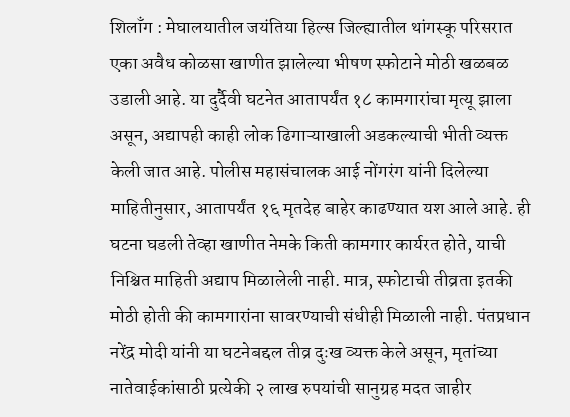शिलाँग : मेघालयातील जयंतिया हिल्स जिल्ह्यातील थांगस्कू परिसरात एका अवैध कोळसा खाणीत झालेल्या भीषण स्फोटाने मोठी खळबळ उडाली आहे. या दुर्दैवी घटनेत आतापर्यंत १८ कामगारांचा मृत्यू झाला असून, अद्यापही काही लोक ढिगाऱ्याखाली अडकल्याची भीती व्यक्त केली जात आहे. पोलीस महासंचालक आई नोंगरंग यांनी दिलेल्या माहितीनुसार, आतापर्यंत १६ मृतदेह बाहेर काढण्यात यश आले आहे. ही घटना घडली तेव्हा खाणीत नेमके किती कामगार कार्यरत होते, याची निश्चित माहिती अद्याप मिळालेली नाही. मात्र, स्फोटाची तीव्रता इतकी मोठी होती की कामगारांना सावरण्याची संधीही मिळाली नाही. पंतप्रधान नरेंद्र मोदी यांनी या घटनेबद्दल तीव्र दुःख व्यक्त केले असून, मृतांच्या नातेवाईकांसाठी प्रत्येकी २ लाख रुपयांची सानुग्रह मदत जाहीर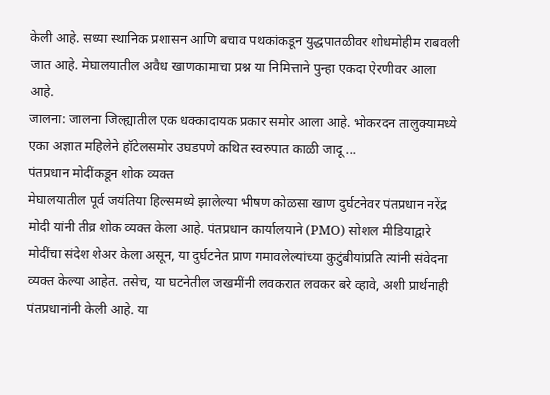केली आहे. सध्या स्थानिक प्रशासन आणि बचाव पथकांकडून युद्धपातळीवर शोधमोहीम राबवली जात आहे. मेघालयातील अवैध खाणकामाचा प्रश्न या निमित्ताने पुन्हा एकदा ऐरणीवर आला आहे.
जालना: जालना जिल्ह्यातील एक धक्कादायक प्रकार समोर आला आहे. भोकरदन तालुक्यामध्ये एका अज्ञात महिलेने हॉटेलसमोर उघडपणे कथित स्वरुपात काळी जादू ...
पंतप्रधान मोदींकडून शोक व्यक्त
मेघालयातील पूर्व जयंतिया हिल्समध्ये झालेल्या भीषण कोळसा खाण दुर्घटनेवर पंतप्रधान नरेंद्र मोदी यांनी तीव्र शोक व्यक्त केला आहे. पंतप्रधान कार्यालयाने (PMO) सोशल मीडियाद्वारे मोदींचा संदेश शेअर केला असून, या दुर्घटनेत प्राण गमावलेल्यांच्या कुटुंबीयांप्रति त्यांनी संवेदना व्यक्त केल्या आहेत. तसेच, या घटनेतील जखमींनी लवकरात लवकर बरे व्हावे, अशी प्रार्थनाही पंतप्रधानांनी केली आहे. या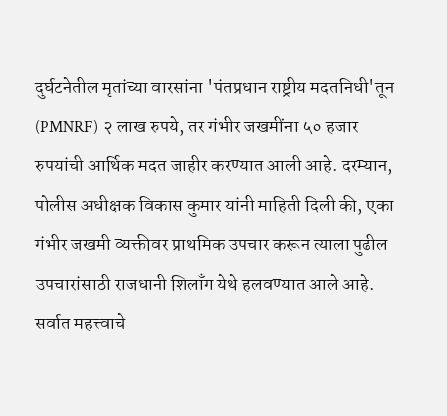दुर्घटनेतील मृतांच्या वारसांना 'पंतप्रधान राष्ट्रीय मदतनिधी'तून (PMNRF) २ लाख रुपये, तर गंभीर जखमींना ५० हजार रुपयांची आर्थिक मदत जाहीर करण्यात आली आहे. दरम्यान, पोलीस अधीक्षक विकास कुमार यांनी माहिती दिली की, एका गंभीर जखमी व्यक्तीवर प्राथमिक उपचार करून त्याला पुढील उपचारांसाठी राजधानी शिलाँग येथे हलवण्यात आले आहे. सर्वात महत्त्वाचे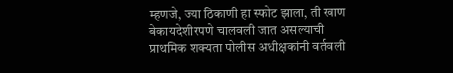म्हणजे, ज्या ठिकाणी हा स्फोट झाला, ती खाण बेकायदेशीरपणे चालवली जात असल्याची प्राथमिक शक्यता पोलीस अधीक्षकांनी वर्तवली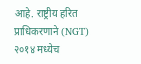आहे. राष्ट्रीय हरित प्राधिकरणाने (NGT) २०१४ मध्येच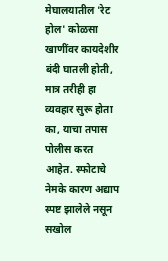मेघालयातील 'रेट होल' कोळसा खाणींवर कायदेशीर बंदी घातली होती, मात्र तरीही हा व्यवहार सुरू होता का, याचा तपास पोलीस करत आहेत. स्फोटाचे नेमके कारण अद्याप स्पष्ट झालेले नसून सखोल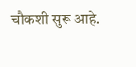चौकशी सुरू आहे.